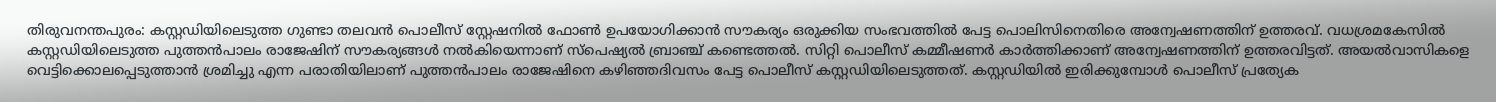തിരുവനന്തപുരം: കസ്റ്റഡിയിലെടുത്ത ഗുണ്ടാ തലവൻ പൊലീസ് സ്റ്റേഷനിൽ ഫോൺ ഉപയോഗിക്കാൻ സൗകര്യം ഒരുക്കിയ സംഭവത്തിൽ പേട്ട പൊലിസിനെതിരെ അന്വേഷണത്തിന് ഉത്തരവ്. വധശ്രമകേസിൽ കസ്റ്റഡിയിലെടുത്ത പുത്തൻപാലം രാജേഷിന് സൗകര്യങ്ങൾ നൽകിയെന്നാണ് സ്പെഷ്യൽ ബ്രാഞ്ച് കണ്ടെത്തൽ. സിറ്റി പൊലീസ് കമ്മീഷണർ കാർത്തിക്കാണ് അന്വേഷണത്തിന് ഉത്തരവിട്ടത്. അയൽവാസികളെ വെട്ടിക്കൊലപ്പെടുത്താൻ ശ്രമിച്ചു എന്ന പരാതിയിലാണ് പുത്തൻപാലം രാജേഷിനെ കഴിഞ്ഞദിവസം പേട്ട പൊലീസ് കസ്റ്റഡിയിലെടുത്തത്. കസ്റ്റഡിയിൽ ഇരിക്കുമ്പോൾ പൊലീസ് പ്രത്യേക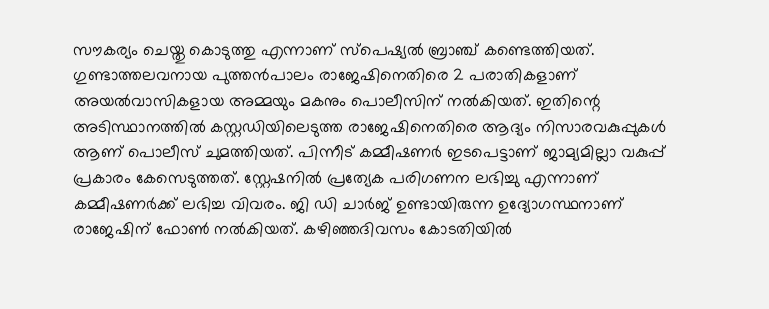സൗകര്യം ചെയ്തു കൊടുത്തു എന്നാണ് സ്പെഷ്യൽ ബ്രാഞ്ച് കണ്ടെത്തിയത്.
ഗുണ്ടാത്തലവനായ പുത്തൻപാലം രാജേഷിനെതിരെ 2 പരാതികളാണ് അയൽവാസികളായ അമ്മയും മകനും പൊലീസിന് നൽകിയത്. ഇതിന്റെ അടിസ്ഥാനത്തിൽ കസ്റ്റഡിയിലെടുത്ത രാജേഷിനെതിരെ ആദ്യം നിസാരവകുപ്പുകൾ ആണ് പൊലീസ് ചുമത്തിയത്. പിന്നീട് കമ്മീഷണർ ഇടപെട്ടാണ് ജാമ്യമില്ലാ വകുപ്പ് പ്രകാരം കേസെടുത്തത്. സ്റ്റേഷനിൽ പ്രത്യേക പരിഗണന ലഭിച്ചു എന്നാണ് കമ്മീഷണർക്ക് ലഭിച്ച വിവരം. ജി ഡി ചാർജ് ഉണ്ടായിരുന്ന ഉദ്യോഗസ്ഥനാണ് രാജേഷിന് ഫോൺ നൽകിയത്. കഴിഞ്ഞദിവസം കോടതിയിൽ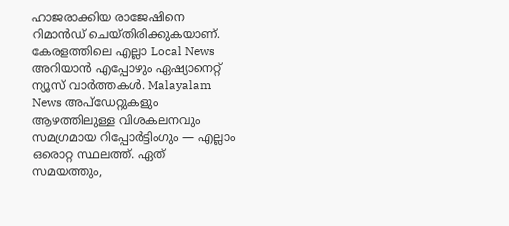ഹാജരാക്കിയ രാജേഷിനെ റിമാൻഡ് ചെയ്തിരിക്കുകയാണ്.
കേരളത്തിലെ എല്ലാ Local News അറിയാൻ എപ്പോഴും ഏഷ്യാനെറ്റ് ന്യൂസ് വാർത്തകൾ. Malayalam News അപ്ഡേറ്റുകളും ആഴത്തിലുള്ള വിശകലനവും സമഗ്രമായ റിപ്പോർട്ടിംഗും — എല്ലാം ഒരൊറ്റ സ്ഥലത്ത്. ഏത് സമയത്തും,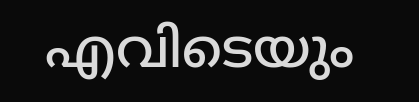എവിടെയും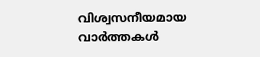വിശ്വസനീയമായ വാർത്തകൾ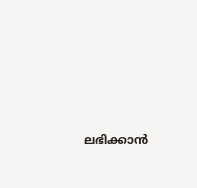ലഭിക്കാൻ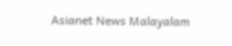Asianet News Malayalam